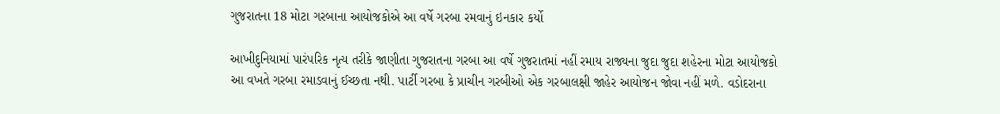ગુજરાતના 18 મોટા ગરબાના આયોજકોએ આ વર્ષે ગરબા રમવાનું ઇનકાર કર્યો

આખીદુનિયામાં પારંપરિક નૃત્ય તરીકે જાણીતા ગુજરાતના ગરબા આ વર્ષે ગુજરાતમાં નહીં રમાય રાજ્યના જુદા જુદા શહેરના મોટા આયોજકો આ વખતે ગરબા રમાડવાનું ઈચ્છતા નથી. પાર્ટી ગરબા કે પ્રાચીન ગરબીઓ એક ગરબાલક્ષી જાહેર આયોજન જોવા નહીં મળે. વડોદરાના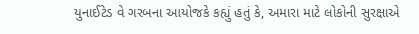યુનાઈટેડ વે ગરબના આયોજકે કહ્યું હતું કે, અમારા માટે લોકોની સુરક્ષાએ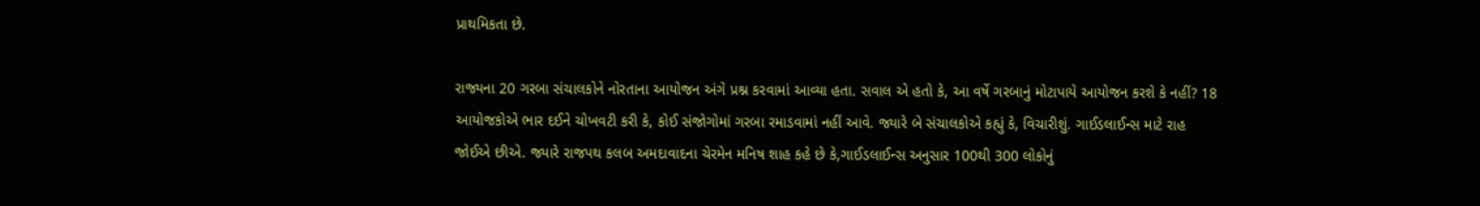પ્રાથમિકતા છે.

રાજ્યના 20 ગરબા સંચાલકોને નોરતાના આયોજન અંગે પ્રશ્ન કરવામાં આવ્યા હતા. સવાલ એ હતો કે, આ વર્ષે ગરબાનું મોટાપાયે આયોજન કરશે કે નહીં? 18 આયોજકોએ ભાર દઈને ચોખવટી કરી કે, કોઈ સંજોગોમાં ગરબા રમાડવામાં નહીં આવે. જ્યારે બે સંચાલકોએ કહ્યું કે, વિચારીશું. ગાઈડલાઈન્સ માટે રાહ જોઈએ છીએ. જ્યારે રાજપથ કલબ અમદાવાદના ચેરમેન મનિષ શાહ કહે છે કે,ગાઈડલાઈન્સ અનુસાર 100થી 300 લોકોનું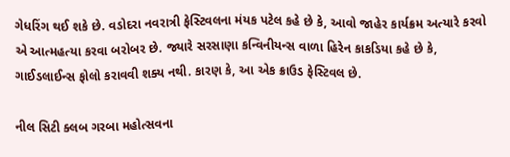ગેધરિંગ થઈ શકે છે. વડોદરા નવરાત્રી ફેસ્ટિવલના મંયક પટેલ કહે છે કે, આવો જાહેર કાર્યક્રમ અત્યારે કરવો એ આત્મહત્યા કરવા બરોબર છે. જ્યારે સરસાણા કન્વિનીયન્સ વાળા હિરેન કાકડિયા કહે છે કે, ગાઈડલાઈન્સ ફોલો કરાવવી શક્ય નથી. કારણ કે, આ એક ક્રાઉડ ફેસ્ટિવલ છે.

નીલ સિટી ક્લબ ગરબા મહોત્સવના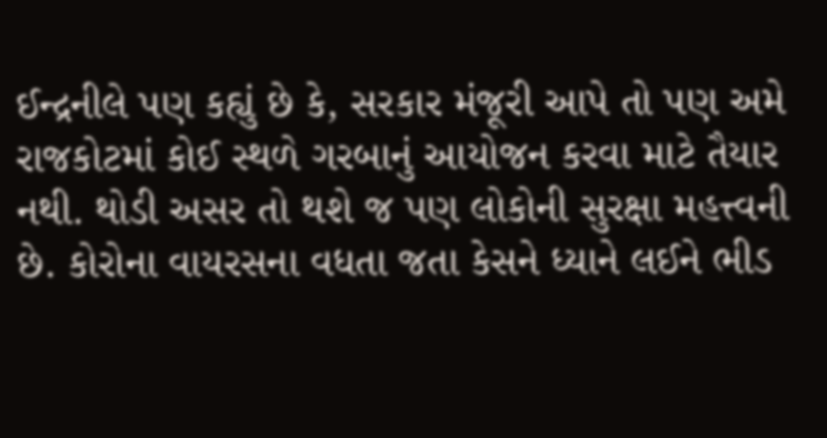ઈન્દ્રનીલે પણ કહ્યું છે કે, સરકાર મંજૂરી આપે તો પણ અમે રાજકોટમાં કોઈ સ્થળે ગરબાનું આયોજન કરવા માટે તૈયાર નથી. થોડી અસર તો થશે જ પણ લોકોની સુરક્ષા મહત્ત્વની છે. કોરોના વાયરસના વધતા જતા કેસને ધ્યાને લઈને ભીડ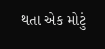થતા એક મોટું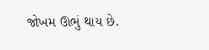જોખમ ઊભું થાય છે.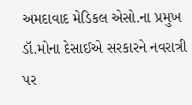અમદાવાદ મેડિકલ એસો.ના પ્રમુખ ડૉ.મોના દેસાઈએ સરકારને નવરાત્રી પર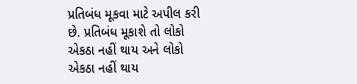પ્રતિબંધ મૂકવા માટે અપીલ કરી છે. પ્રતિબંધ મૂકાશે તો લોકો એકઠા નહીં થાય અને લોકો એકઠા નહીં થાય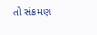તો સંક્રમણ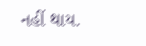નહીં થાય.